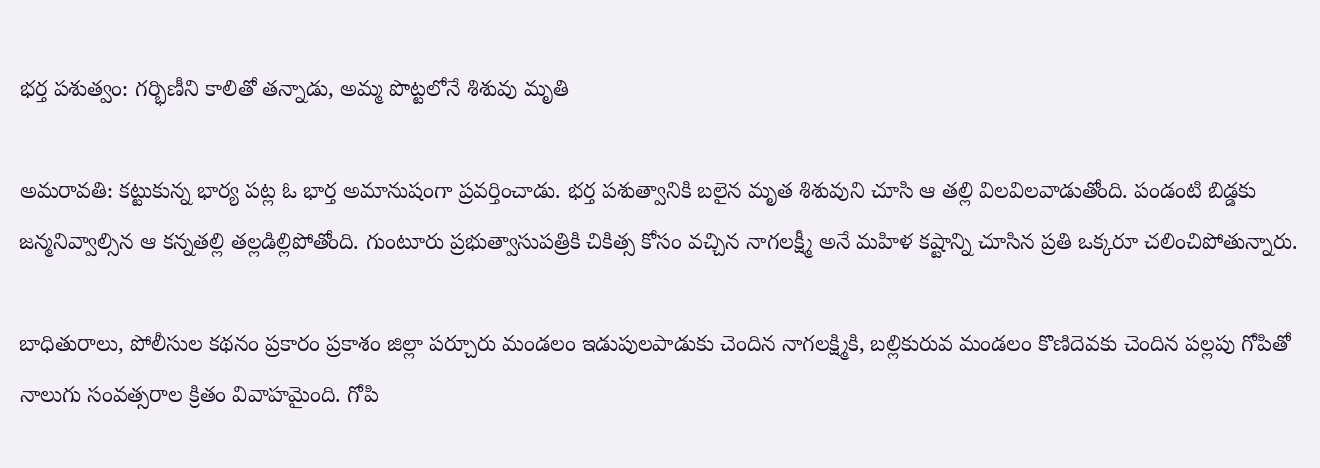భర్త పశుత్వం: గర్భిణీని కాలితో తన్నాడు, అమ్మ పొట్టలోనే శిశువు మృతి

అమరావతి: కట్టుకున్న భార్య పట్ల ఓ భార్త అమానుషంగా ప్రవర్తించాడు. భర్త పశుత్వానికి బలైన మృత శిశువుని చూసి ఆ తల్లి విలవిలవాడుతోంది. పండంటి బిడ్డకు జన్మనివ్వాల్సిన ఆ కన్నతల్లి తల్లడిల్లిపోతోంది. గుంటూరు ప్రభుత్వాసుపత్రికి చికిత్స కోసం వచ్చిన నాగలక్ష్మీ అనే మహిళ కష్టాన్ని చూసిన ప్రతి ఒక్కరూ చలించిపోతున్నారు.

బాధితురాలు, పోలీసుల కథనం ప్రకారం ప్రకాశం జిల్లా పర్చూరు మండలం ఇడుపులపాడుకు చెందిన నాగలక్ష్మికి, బల్లికురువ మండలం కొణిదెవకు చెందిన పల్లపు గోపితో నాలుగు సంవత్సరాల క్రితం వివాహమైంది. గోపి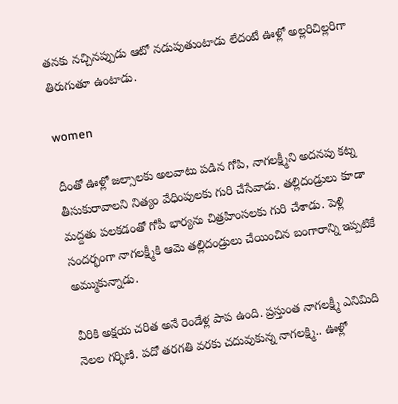తనకు నచ్చినప్పుడు ఆటో నడుపుతుంటాడు లేదంటే ఊళ్లో అల్లరిచిల్లరిగా తిరుగుతూ ఉంటాడు.

women

దీంతో ఊళ్లో జల్సాలకు అలవాటు పడిన గోపి, నాగలక్ష్మీని అదనపు కట్న తీసుకురావాలని నిత్యం వేధింపులకు గురి చేసేవాడు. తల్లిదండ్రులు కూడా మద్దతు పలకడంతో గోపీ భార్యను చిత్రహింసలకు గురి చేశాడు. పెళ్లి సందర్భంగా నాగలక్ష్మీకి ఆమె తల్లిదండ్రులు చేయించిన బంగారాన్ని ఇప్పటికే అమ్ముకున్నాడు.

వీరికి అక్షయ చరిత అనే రెండేళ్ల పాప ఉంది. ప్రస్తుంత నాగలక్ష్మీ ఎనిమిది నెలల గర్భిణి. పదో తరగతి వరకు చదువుకున్న నాగలక్ష్మి.. ఊళ్లో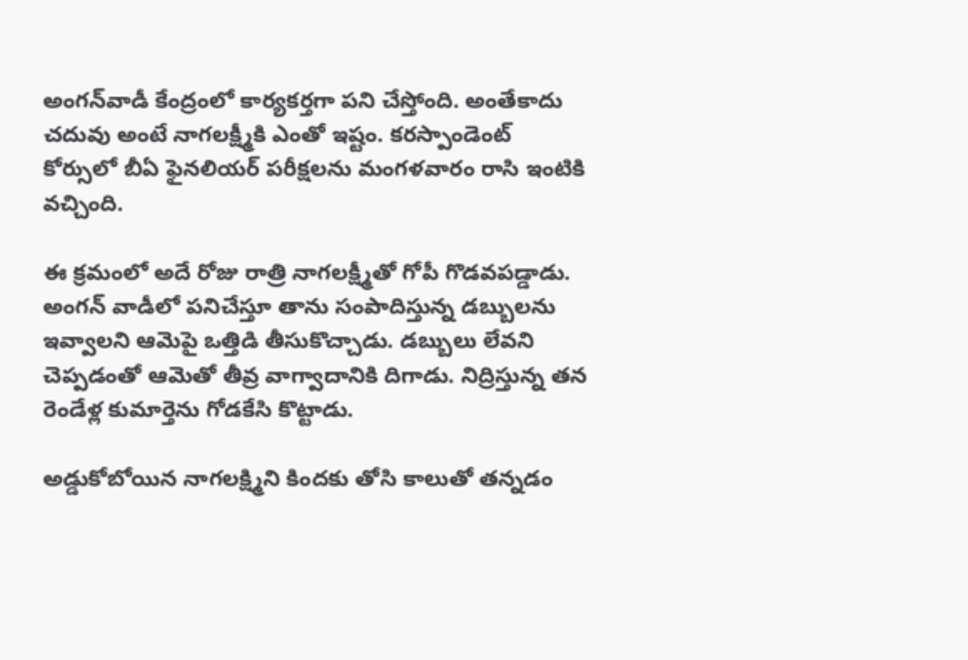అంగన్‌వాడీ కేంద్రంలో కార్యకర్తగా పని చేస్తోంది. అంతేకాదు చదువు అంటే నాగలక్ష్మీకి ఎంతో ఇష్టం. కరస్పాండెంట్‌ కోర్సులో బీఏ ఫైనలియర్ పరీక్షలను మంగళవారం రాసి ఇంటికి వచ్చింది.

ఈ క్రమంలో అదే రోజు రాత్రి నాగలక్ష్మీతో గోపీ గొడవపడ్డాడు. అంగన్ వాడీలో పనిచేస్తూ తాను సంపాదిస్తున్న డబ్బులను ఇవ్వాలని ఆమెపై ఒత్తిడి తీసుకొచ్చాడు. డబ్బులు లేవని చెప్పడంతో ఆమెతో తీవ్ర వాగ్వాదానికి దిగాడు. నిద్రిస్తున్న తన రెండేళ్ల కుమార్తెను గోడకేసి కొట్టాడు.

అడ్డుకోబోయిన నాగలక్ష్మిని కిందకు తోసి కాలుతో తన్నడం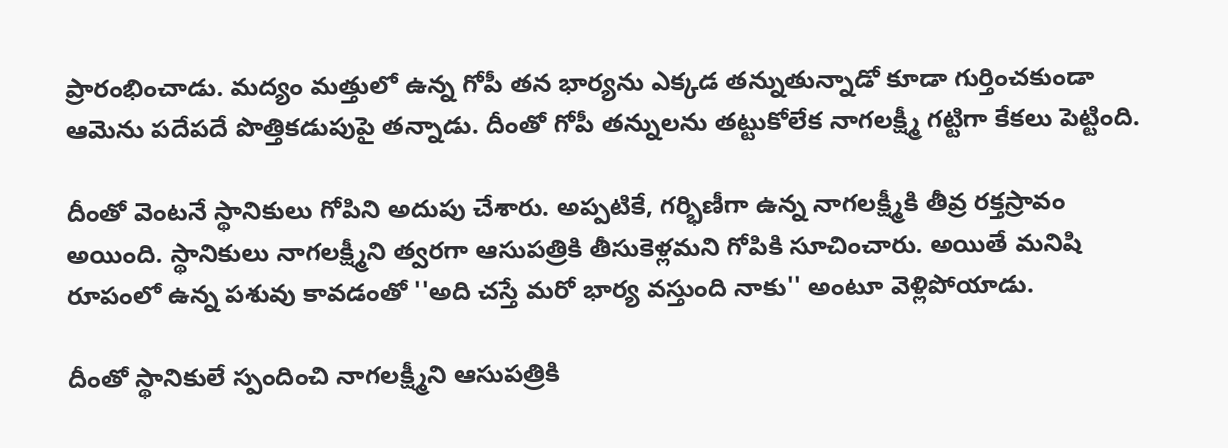ప్రారంభించాడు. మద్యం మత్తులో ఉన్న గోపీ తన భార్యను ఎక్కడ తన్నుతున్నాడో కూడా గుర్తించకుండా ఆమెను పదేపదే పొత్తికడుపుపై తన్నాడు. దీంతో గోపీ తన్నులను తట్టుకోలేక నాగలక్ష్మీ గట్టిగా కేకలు పెట్టింది.

దీంతో వెంటనే స్థానికులు గోపిని అదుపు చేశారు. అప్పటికే, గర్భిణీగా ఉన్న నాగలక్ష్మీకి తీవ్ర రక్తస్రావం అయింది. స్థానికులు నాగలక్ష్మీని త్వరగా ఆసుపత్రికి తీసుకెళ్లమని గోపికి సూచించారు. అయితే మనిషి రూపంలో ఉన్న పశువు కావడంతో ''అది చస్తే మరో భార్య వస్తుంది నాకు'' అంటూ వెళ్లిపోయాడు.

దీంతో స్థానికులే స్పందించి నాగలక్ష్మీని ఆసుపత్రికి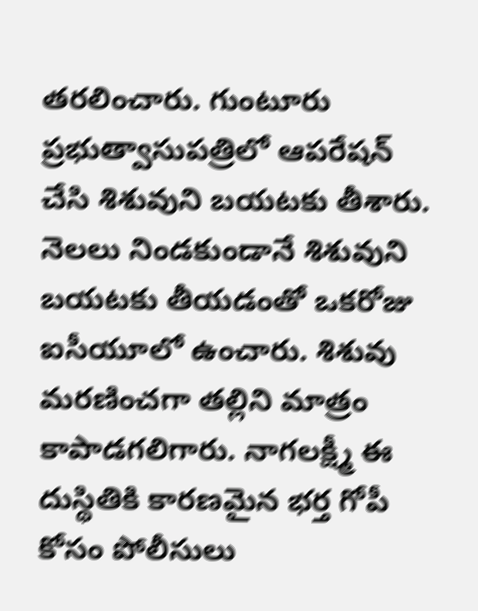తరలించారు. గుంటూరు ప్రభుత్వాసుపత్రిలో ఆపరేషన్‌ చేసి శిశువుని బయటకు తీశారు. నెలలు నిండకుండానే శిశువుని బయటకు తీయడంతో ఒకరోజు ఐసీయూలో ఉంచారు. శిశువు మరణించగా తల్లిని మాత్రం కాపాడగలిగారు. నాగలక్ష్మీ ఈ దుస్థితికి కారణమైన భర్త గోపీ కోసం పోలీసులు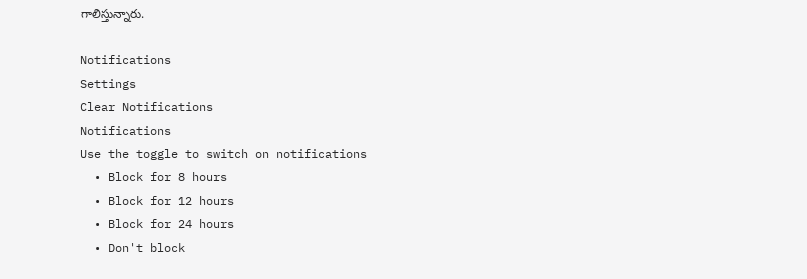గాలిస్తున్నారు.

Notifications
Settings
Clear Notifications
Notifications
Use the toggle to switch on notifications
  • Block for 8 hours
  • Block for 12 hours
  • Block for 24 hours
  • Don't block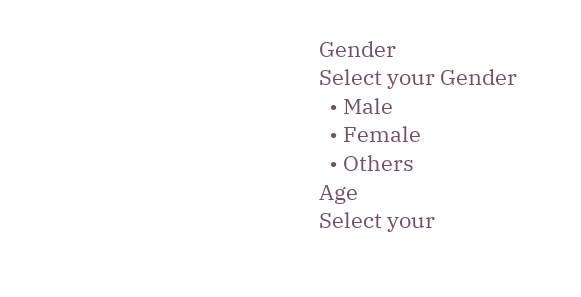Gender
Select your Gender
  • Male
  • Female
  • Others
Age
Select your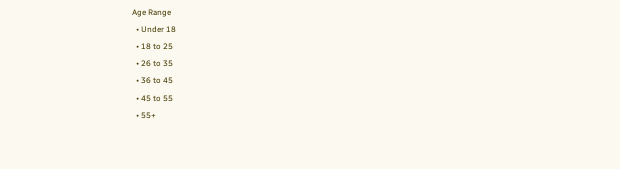Age Range
  • Under 18
  • 18 to 25
  • 26 to 35
  • 36 to 45
  • 45 to 55
  • 55+